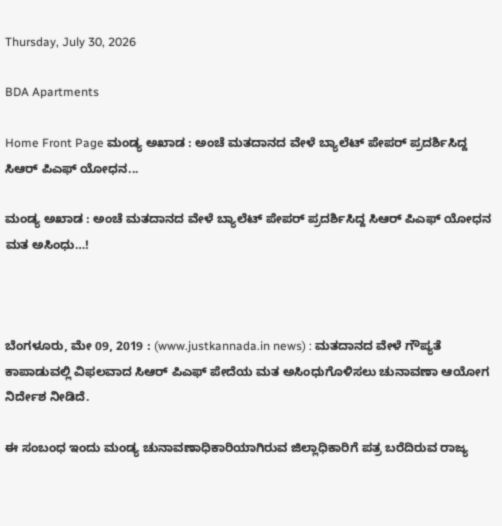Thursday, July 30, 2026

BDA Apartments

Home Front Page ಮಂಡ್ಯ ಅಖಾಡ : ಅಂಚೆ ಮತದಾನದ ವೇಳೆ ಬ್ಯಾಲೆಟ್ ಪೇಪರ್ ಪ್ರದರ್ಶಿಸಿದ್ದ ಸಿಆರ್ ಪಿಎಫ್ ಯೋಧನ...

ಮಂಡ್ಯ ಅಖಾಡ : ಅಂಚೆ ಮತದಾನದ ವೇಳೆ ಬ್ಯಾಲೆಟ್ ಪೇಪರ್ ಪ್ರದರ್ಶಿಸಿದ್ದ ಸಿಆರ್ ಪಿಎಫ್ ಯೋಧನ ಮತ ಅಸಿಂಧು…!



ಬೆಂಗಳೂರು, ಮೇ 09, 2019 : (www.justkannada.in news) : ಮತದಾನದ ವೇಳೆ ಗೌಪ್ಯತೆ ಕಾಪಾಡುವಲ್ಲಿ ವಿಫಲವಾದ ಸಿಆರ್ ಪಿಎಫ್ ಪೇದೆಯ ಮತ ಅಸಿಂಧುಗೊಳಿಸಲು ಚುನಾವಣಾ ಆಯೋಗ ನಿರ್ದೇಶ ನೀಡಿದೆ.

ಈ ಸಂಬಂಧ ಇಂದು ಮಂಡ್ಯ ಚುನಾವಣಾಧಿಕಾರಿಯಾಗಿರುವ ಜಿಲ್ಲಾಧಿಕಾರಿಗೆ ಪತ್ರ ಬರೆದಿರುವ ರಾಜ್ಯ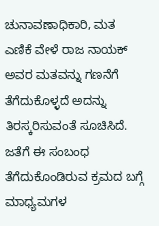ಚುನಾವಣಾಧಿಕಾರಿ, ಮತ ಎಣಿಕೆ ವೇಳೆ ರಾಜ ನಾಯಕ್ ಅವರ ಮತವನ್ನು ಗಣನೆಗೆ ತೆಗೆದುಕೊಳ್ಳದೆ ಅದನ್ನು ತಿರಸ್ಕರಿಸುವಂತೆ ಸೂಚಿಸಿದೆ. ಜತೆಗೆ ಈ ಸಂಬಂಧ ತೆಗೆದುಕೊಂಡಿರುವ ಕ್ರಮದ ಬಗ್ಗೆ ಮಾಧ್ಯಮಗಳ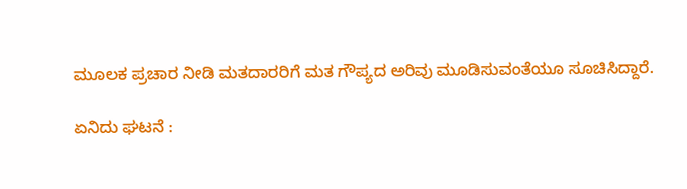ಮೂಲಕ ಪ್ರಚಾರ ನೀಡಿ ಮತದಾರರಿಗೆ ಮತ ಗೌಪ್ಯದ ಅರಿವು ಮೂಡಿಸುವಂತೆಯೂ ಸೂಚಿಸಿದ್ದಾರೆ.

ಏನಿದು ಘಟನೆ :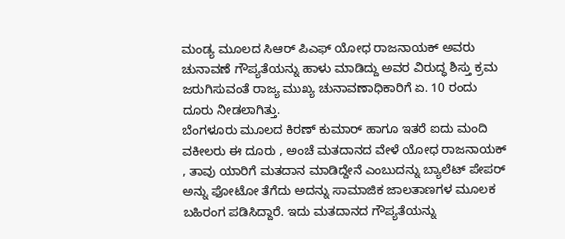ಮಂಡ್ಯ ಮೂಲದ ಸಿಆರ್ ಪಿಎಫ್ ಯೋಧ ರಾಜನಾಯಕ್ ಅವರು ಚುನಾವಣೆ ಗೌಪ್ಯತೆಯನ್ನು ಹಾಳು ಮಾಡಿದ್ದು ಅವರ ವಿರುದ್ಧ ಶಿಸ್ತು ಕ್ರಮ ಜರುಗಿಸುವಂತೆ ರಾಜ್ಯ ಮುಖ್ಯ ಚುನಾವಣಾಧಿಕಾರಿಗೆ ಏ. 10 ರಂದು ದೂರು ನೀಡಲಾಗಿತ್ತು.
ಬೆಂಗಳೂರು ಮೂಲದ ಕಿರಣ್ ಕುಮಾರ್ ಹಾಗೂ ಇತರೆ ಐದು ಮಂದಿ ವಕೀಲರು ಈ ದೂರು , ಅಂಚೆ ಮತದಾನದ ವೇಳೆ ಯೋಧ ರಾಜನಾಯಕ್ , ತಾವು ಯಾರಿಗೆ ಮತದಾನ ಮಾಡಿದ್ದೇನೆ ಎಂಬುದನ್ನು ಬ್ಯಾಲೆಟ್ ಪೇಪರ್ ಅನ್ನು ಫೋಟೋ ತೆಗೆದು ಅದನ್ನು ಸಾಮಾಜಿಕ ಜಾಲತಾಣಗಳ ಮೂಲಕ ಬಹಿರಂಗ ಪಡಿಸಿದ್ದಾರೆ. ಇದು ಮತದಾನದ ಗೌಪ್ಯತೆಯನ್ನು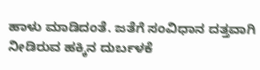ಹಾಳು ಮಾಡಿದಂತೆ. ಜತೆಗೆ ಸಂವಿಧಾನ ದತ್ತವಾಗಿ ನೀಡಿರುವ ಹಕ್ಕಿನ ದುರ್ಬಳಕೆ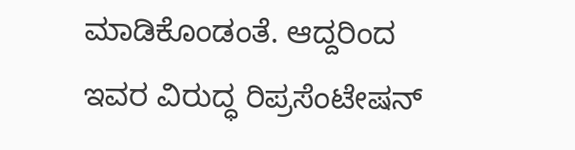ಮಾಡಿಕೊಂಡಂತೆ. ಆದ್ದರಿಂದ ಇವರ ವಿರುದ್ಧ ರಿಪ್ರಸೆಂಟೇಷನ್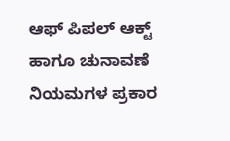ಆಫ್ ಪಿಪಲ್ ಆಕ್ಟ್ ಹಾಗೂ ಚುನಾವಣೆ ನಿಯಮಗಳ ಪ್ರಕಾರ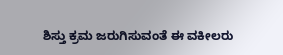ಶಿಸ್ತು ಕ್ರಮ ಜರುಗಿಸುವಂತೆ ಈ ವಕೀಲರು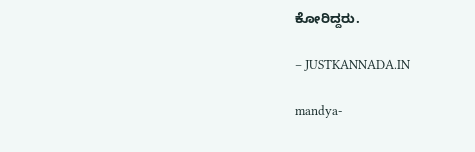ಕೋರಿದ್ದರು.

– JUSTKANNADA.IN

mandya-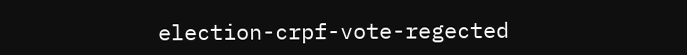election-crpf-vote-regected